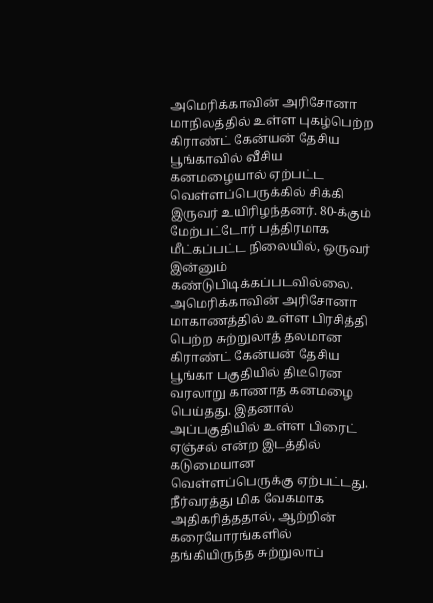அமெரிக்காவின் அரிசோனா மாநிலத்தில் உள்ள புகழ்பெற்ற கிராண்ட் கேன்யன் தேசிய பூங்காவில் வீசிய கனமழையால் ஏற்பட்ட வெள்ளப்பெருக்கில் சிக்கி இருவர் உயிரிழந்தனர். 80-க்கும் மேற்பட்டோர் பத்திரமாக மீட்கப்பட்ட நிலையில், ஒருவர் இன்னும் கண்டுபிடிக்கப்படவில்லை.
அமெரிக்காவின் அரிசோனா மாகாணத்தில் உள்ள பிரசித்தி பெற்ற சுற்றுலாத் தலமான கிராண்ட் கேன்யன் தேசிய பூங்கா பகுதியில் திடீரென வரலாறு காணாத கனமழை பெய்தது. இதனால் அப்பகுதியில் உள்ள பிரைட் ஏஞ்சல் என்ற இடத்தில் கடுமையான வெள்ளப்பெருக்கு ஏற்பட்டது. நீர்வரத்து மிக வேகமாக அதிகரித்ததால், ஆற்றின் கரையோரங்களில் தங்கியிருந்த சுற்றுலாப்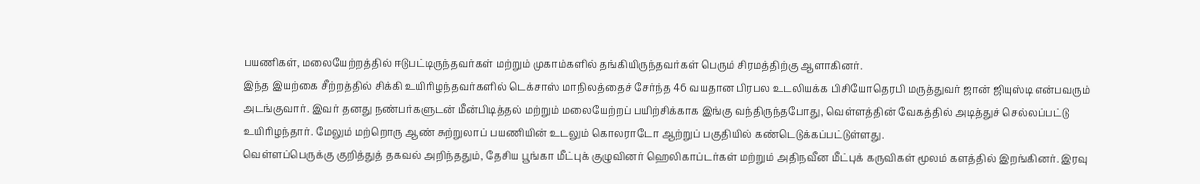பயணிகள், மலையேற்றத்தில் ஈடுபட்டிருந்தவர்கள் மற்றும் முகாம்களில் தங்கியிருந்தவர்கள் பெரும் சிரமத்திற்கு ஆளாகினர்.
இந்த இயற்கை சீற்றத்தில் சிக்கி உயிரிழந்தவர்களில் டெக்சாஸ் மாநிலத்தைச் சேர்ந்த 46 வயதான பிரபல உடலியக்க பிசியோதெரபி மருத்துவர் ஜான் ஜியுஸ்டி என்பவரும் அடங்குவார். இவர் தனது நண்பர்களுடன் மீன்பிடித்தல் மற்றும் மலையேற்றப் பயிற்சிக்காக இங்கு வந்திருந்தபோது, வெள்ளத்தின் வேகத்தில் அடித்துச் செல்லப்பட்டு உயிரிழந்தார். மேலும் மற்றொரு ஆண் சுற்றுலாப் பயணியின் உடலும் கொலராடோ ஆற்றுப் பகுதியில் கண்டெடுக்கப்பட்டுள்ளது.
வெள்ளப்பெருக்கு குறித்துத் தகவல் அறிந்ததும், தேசிய பூங்கா மீட்புக் குழுவினர் ஹெலிகாப்டர்கள் மற்றும் அதிநவீன மீட்புக் கருவிகள் மூலம் களத்தில் இறங்கினர். இரவு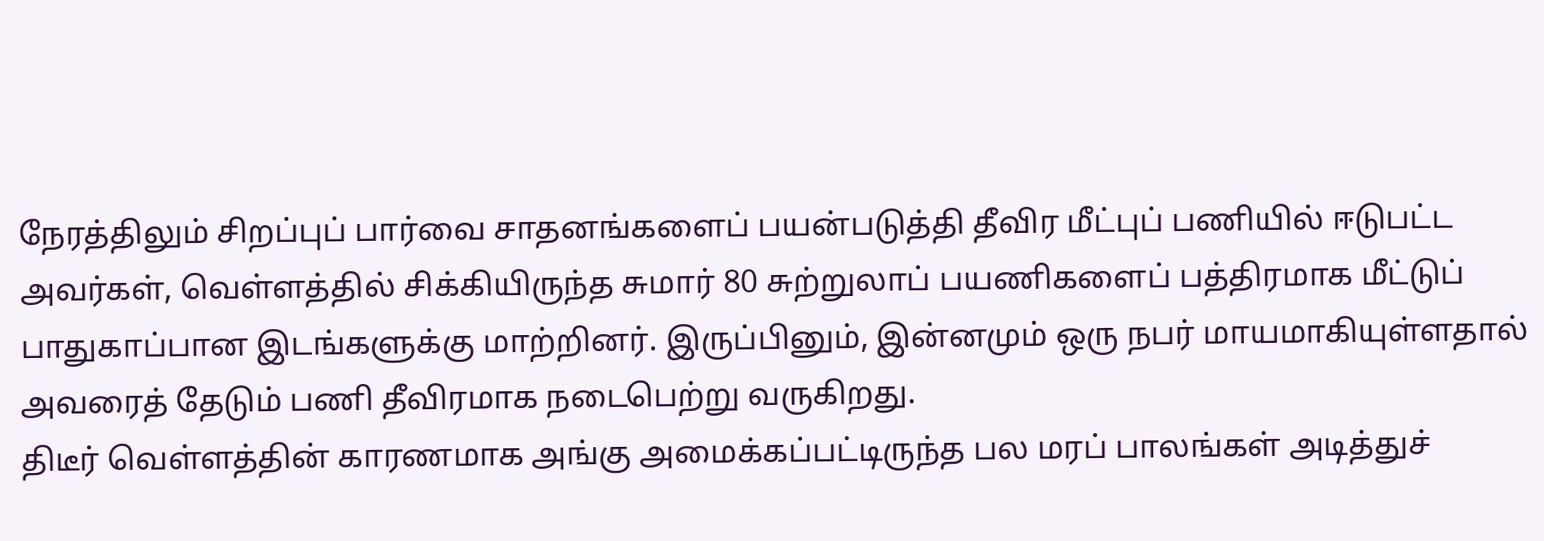நேரத்திலும் சிறப்புப் பார்வை சாதனங்களைப் பயன்படுத்தி தீவிர மீட்புப் பணியில் ஈடுபட்ட அவர்கள், வெள்ளத்தில் சிக்கியிருந்த சுமார் 80 சுற்றுலாப் பயணிகளைப் பத்திரமாக மீட்டுப் பாதுகாப்பான இடங்களுக்கு மாற்றினர். இருப்பினும், இன்னமும் ஒரு நபர் மாயமாகியுள்ளதால் அவரைத் தேடும் பணி தீவிரமாக நடைபெற்று வருகிறது.
திடீர் வெள்ளத்தின் காரணமாக அங்கு அமைக்கப்பட்டிருந்த பல மரப் பாலங்கள் அடித்துச்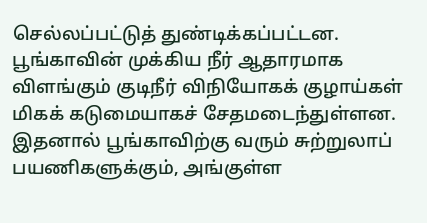செல்லப்பட்டுத் துண்டிக்கப்பட்டன. பூங்காவின் முக்கிய நீர் ஆதாரமாக விளங்கும் குடிநீர் விநியோகக் குழாய்கள் மிகக் கடுமையாகச் சேதமடைந்துள்ளன. இதனால் பூங்காவிற்கு வரும் சுற்றுலாப் பயணிகளுக்கும், அங்குள்ள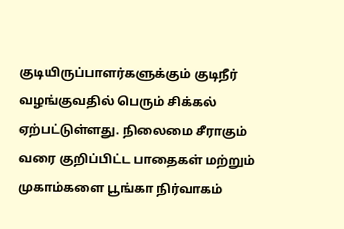குடியிருப்பாளர்களுக்கும் குடிநீர் வழங்குவதில் பெரும் சிக்கல் ஏற்பட்டுள்ளது. நிலைமை சீராகும் வரை குறிப்பிட்ட பாதைகள் மற்றும் முகாம்களை பூங்கா நிர்வாகம்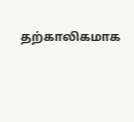தற்காலிகமாக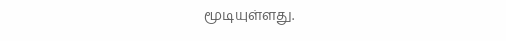மூடியுள்ளது.